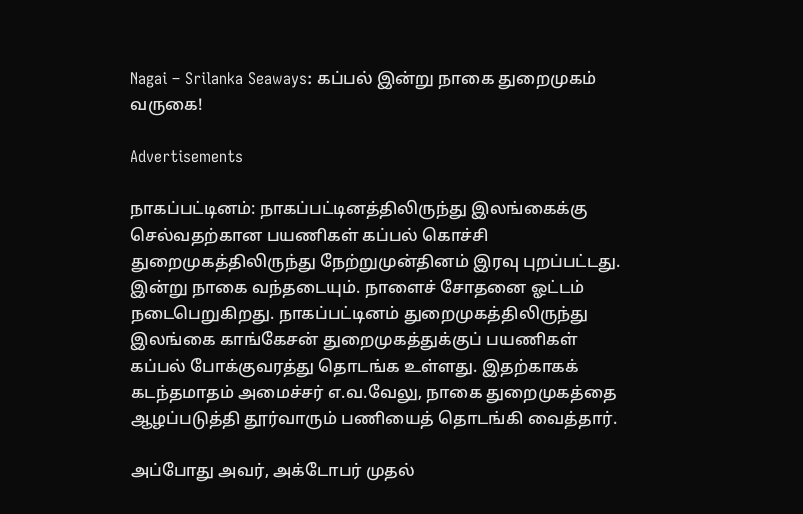Nagai – Srilanka Seaways: கப்பல் இன்று நாகை துறைமுகம் வருகை!

Advertisements

நாகப்பட்டினம்: நாகப்பட்டினத்திலிருந்து இலங்கைக்கு செல்வதற்கான பயணிகள் கப்பல் கொச்சி துறைமுகத்திலிருந்து நேற்றுமுன்தினம் இரவு புறப்பட்டது. இன்று நாகை வந்தடையும். நாளைச் சோதனை ஓட்டம் நடைபெறுகிறது. நாகப்பட்டினம் துறைமுகத்திலிருந்து இலங்கை காங்கேசன் துறைமுகத்துக்குப் பயணிகள் கப்பல் போக்குவரத்து தொடங்க உள்ளது. இதற்காகக் கடந்தமாதம் அமைச்சர் எ.வ.வேலு, நாகை துறைமுகத்தை ஆழப்படுத்தி தூர்வாரும் பணியைத் தொடங்கி வைத்தார்.

அப்போது அவர், அக்டோபர் முதல்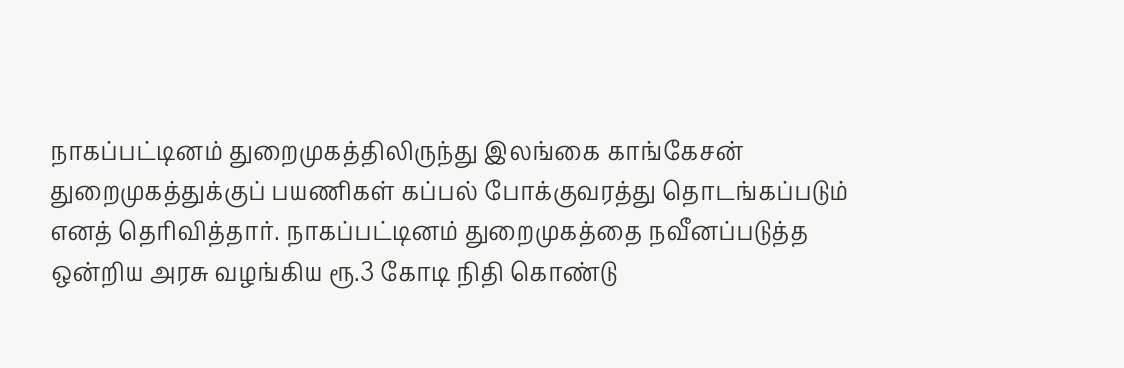நாகப்பட்டினம் துறைமுகத்திலிருந்து இலங்கை காங்கேசன் துறைமுகத்துக்குப் பயணிகள் கப்பல் போக்குவரத்து தொடங்கப்படும் எனத் தெரிவித்தார். நாகப்பட்டினம் துறைமுகத்தை நவீனப்படுத்த ஒன்றிய அரசு வழங்கிய ரூ.3 கோடி நிதி கொண்டு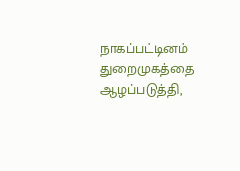நாகப்பட்டினம் துறைமுகத்தை ஆழப்படுத்தி,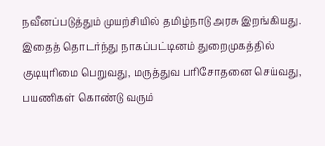நவீனப்படுத்தும் முயற்சியில் தமிழ்நாடு அரசு இறங்கியது. இதைத் தொடர்ந்து நாகப்பட்டினம் துறைமுகத்தில் குடியுரிமை பெறுவது, மருத்துவ பரிசோதனை செய்வது, பயணிகள் கொண்டு வரும்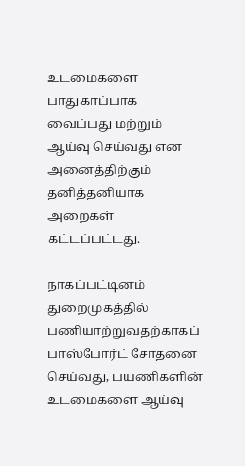உடமைகளை பாதுகாப்பாக வைப்பது மற்றும் ஆய்வு செய்வது என அனைத்திற்கும் தனித்தனியாக அறைகள் கட்டப்பட்டது.

நாகப்பட்டினம் துறைமுகத்தில் பணியாற்றுவதற்காகப் பாஸ்போர்ட் சோதனை செய்வது, பயணிகளின் உடமைகளை ஆய்வு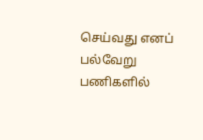செய்வது எனப் பல்வேறு பணிகளில்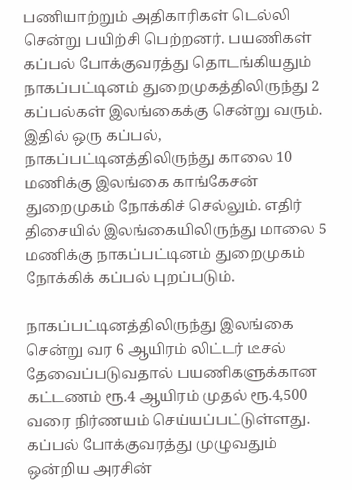பணியாற்றும் அதிகாரிகள் டெல்லி சென்று பயிற்சி பெற்றனர். பயணிகள் கப்பல் போக்குவரத்து தொடங்கியதும் நாகப்பட்டினம் துறைமுகத்திலிருந்து 2 கப்பல்கள் இலங்கைக்கு சென்று வரும். இதில் ஒரு கப்பல், நாகப்பட்டினத்திலிருந்து காலை 10 மணிக்கு இலங்கை காங்கேசன் துறைமுகம் நோக்கிச் செல்லும். எதிர் திசையில் இலங்கையிலிருந்து மாலை 5 மணிக்கு நாகப்பட்டினம் துறைமுகம் நோக்கிக் கப்பல் புறப்படும்.

நாகப்பட்டினத்திலிருந்து இலங்கை சென்று வர 6 ஆயிரம் லிட்டர் டீசல் தேவைப்படுவதால் பயணிகளுக்கான கட்டணம் ரூ.4 ஆயிரம் முதல் ரூ.4,500 வரை நிர்ணயம் செய்யப்பட்டுள்ளது. கப்பல் போக்குவரத்து முழுவதும் ஒன்றிய அரசின்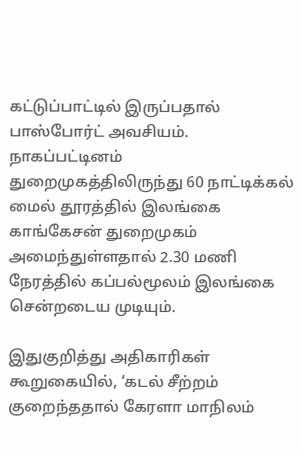கட்டுப்பாட்டில் இருப்பதால் பாஸ்போர்ட் அவசியம். நாகப்பட்டினம் துறைமுகத்திலிருந்து 60 நாட்டிக்கல் மைல் தூரத்தில் இலங்கை காங்கேசன் துறைமுகம் அமைந்துள்ளதால் 2.30 மணி நேரத்தில் கப்பல்மூலம் இலங்கை சென்றடைய முடியும்.

இதுகுறித்து அதிகாரிகள் கூறுகையில், ‘கடல் சீற்றம் குறைந்ததால் கேரளா மாநிலம்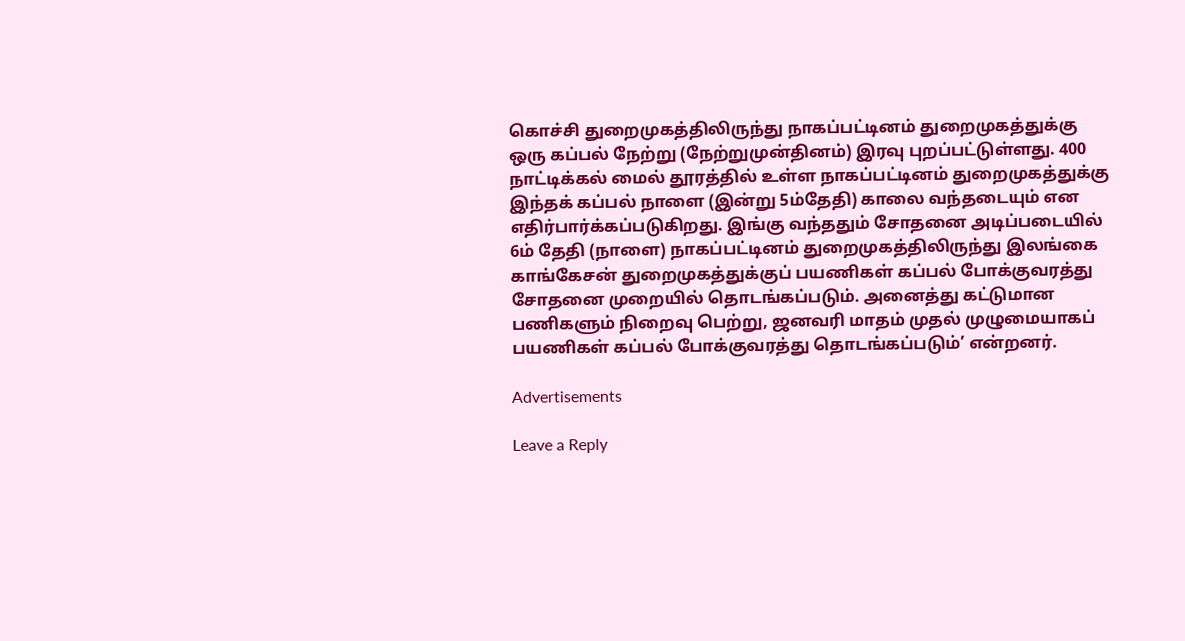கொச்சி துறைமுகத்திலிருந்து நாகப்பட்டினம் துறைமுகத்துக்கு ஒரு கப்பல் நேற்று (நேற்றுமுன்தினம்) இரவு புறப்பட்டுள்ளது. 400 நாட்டிக்கல் மைல் தூரத்தில் உள்ள நாகப்பட்டினம் துறைமுகத்துக்கு இந்தக் கப்பல் நாளை (இன்று 5ம்தேதி) காலை வந்தடையும் என எதிர்பார்க்கப்படுகிறது. இங்கு வந்ததும் சோதனை அடிப்படையில் 6ம் தேதி (நாளை) நாகப்பட்டினம் துறைமுகத்திலிருந்து இலங்கை காங்கேசன் துறைமுகத்துக்குப் பயணிகள் கப்பல் போக்குவரத்து சோதனை முறையில் தொடங்கப்படும். அனைத்து கட்டுமான பணிகளும் நிறைவு பெற்று, ஜனவரி மாதம் முதல் முழுமையாகப் பயணிகள் கப்பல் போக்குவரத்து தொடங்கப்படும்’ என்றனர்.

Advertisements

Leave a Reply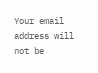Your email address will not be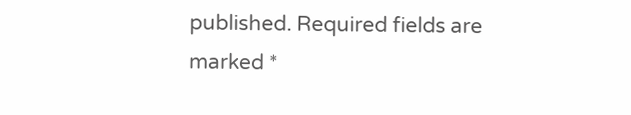published. Required fields are marked *